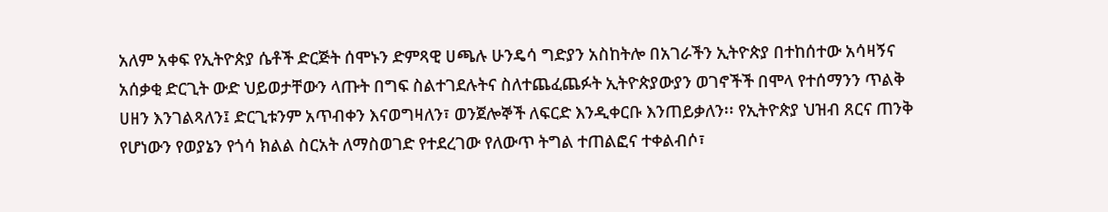አለም አቀፍ የኢትዮጵያ ሴቶች ድርጅት ሰሞኑን ድምጻዊ ሀጫሉ ሁንዴሳ ግድያን አስከትሎ በአገራችን ኢትዮጵያ በተከሰተው አሳዛኝና አሰቃቂ ድርጊት ውድ ህይወታቸውን ላጡት በግፍ ስልተገደሉትና ስለተጨፈጨፉት ኢትዮጵያውያን ወገኖችች በሞላ የተሰማንን ጥልቅ ሀዘን እንገልጻለን፤ ድርጊቱንም አጥብቀን እናወግዛለን፣ ወንጀሎኞች ለፍርድ እንዲቀርቡ እንጠይቃለን፡፡ የኢትዮጵያ ህዝብ ጸርና ጠንቅ የሆነውን የወያኔን የጎሳ ክልል ስርአት ለማስወገድ የተደረገው የለውጥ ትግል ተጠልፎና ተቀልብሶ፣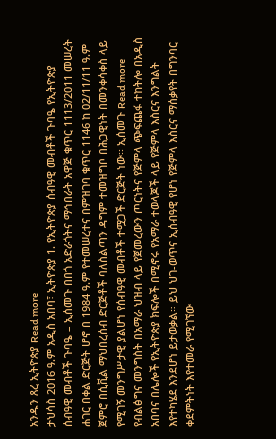አንዱን ጸረ ኢትዮጵያ Read more
ታህሳስ 2016 ዓ.ም አዲስ አበባ፣ ኢትዮጵያ 1. የኢትዮጵያ ሰብዓዊ መብቶች ጉባዔ የኢትዮጵያ ሰብዓዊ መብቶች ጉባዔ – ኢሰመጉ በበጎ አድራጎትና ማኅበራት አዋጅ ቁጥር 1113/2011 መሠረት ሐገር በቀል ድርጅት ሆኖ በ 1984 ዓ.ም የተመሠረተና በምዝገባ ቁጥር 1146 ከ 02/11/11 ዓ.ም ጀምሮ በሲቪል ማህበረሰብ ድርጅቶች ባለስልጣን ዳግም ተመዝግቦ በሕጋዊነት በመንቀሳቀስ ላይ የሚገኝ መንግሥታዊ ያልሆነ የሰብዓዊ መብቶች ተሟጋች ድርጅት ነው፡፡ ኢሰመጉ Read more
የብልፅግና መንግስት በአማራ ህዝብ ላይ የጀመረውን ጦርነትና የጅምላ ጭፍጨፋ ተከትሎ በአዲስ አበባና በሌሎች የኢትዮጵያ ክፍሎች በሚኖሩ የአማራ ተወላጆች ላይ የጅምላ እስርና እንግልት እየተካሄደ እንደሆነ ይታወቃል። ይህ ህገ-ወጥና ኢሰብዓዊ የሆነ የጅምላ እስርና ማሰቃየት በግንባር ቀደምትነት እየተመራ የሚገኘው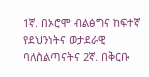1ኛ. በኦሮሞ ብልፅግና ከፍተኛ የደህንነትና ወታደራዊ ባለስልጣናትና 2ኛ. በቅርቡ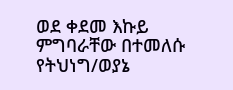ወደ ቀደመ እኩይ ምግባራቸው በተመለሱ የትህነግ/ወያኔ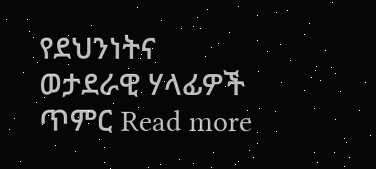የደህንነትና ወታደራዊ ሃላፊዎች ጥምር Read more